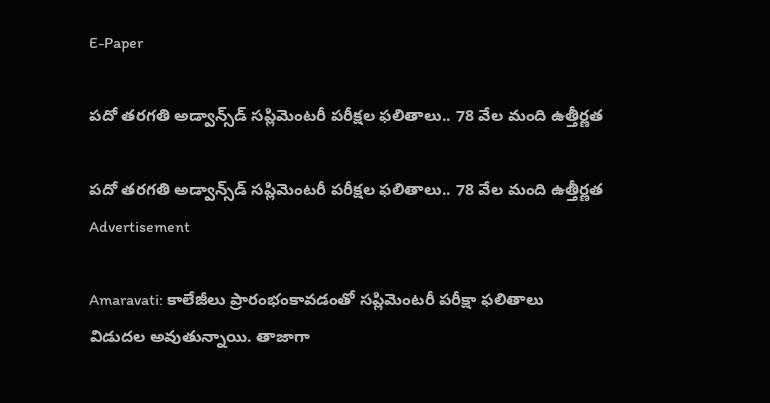E-Paper

పదో తరగతి అడ్వాన్స్‌డ్‌ సప్లిమెంటరీ పరీక్షల ఫలితాలు.. 78 వేల మంది ఉత్తీర్ణత

పదో తరగతి అడ్వాన్స్‌డ్‌ సప్లిమెంటరీ పరీక్షల ఫలితాలు.. 78 వేల మంది ఉత్తీర్ణత
Advertisement

Amaravati: కాలేజీలు ప్రారంభంకావడంతో సప్లిమెంటరీ పరీక్షా ఫలితాలు విడుదల అవుతున్నాయి. తాజాగా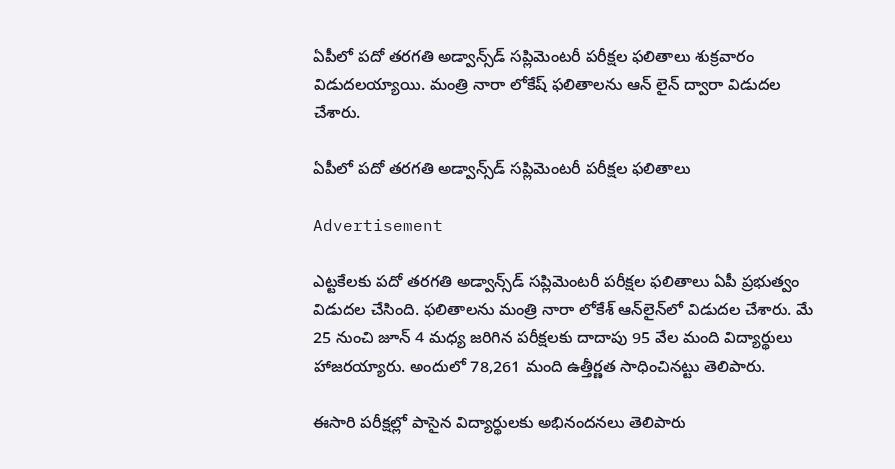ఏపీలో పదో తరగతి అడ్వాన్స్‌డ్‌ సప్లిమెంటరీ పరీక్షల ఫలితాలు శుక్రవారం విడుదలయ్యాయి. మంత్రి నారా లోకేష్ ఫలితాలను ఆన్ లైన్ ద్వారా విడుదల చేశారు.

ఏపీలో పదో తరగతి అడ్వాన్స్‌డ్‌ సప్లిమెంటరీ పరీక్షల ఫలితాలు

Advertisement

ఎట్టకేలకు పదో తరగతి అడ్వాన్స్‌డ్‌ సప్లిమెంటరీ పరీక్షల ఫలితాలు ఏపీ ప్రభుత్వం విడుదల చేసింది. ఫలితాలను మంత్రి నారా లోకేశ్‌ ఆన్‌లైన్‌లో విడుదల చేశారు. మే 25 నుంచి జూన్ 4 మధ్య జరిగిన పరీక్షలకు దాదాపు 95 వేల మంది విద్యార్థులు హాజరయ్యారు. అందులో 78,261 మంది ఉత్తీర్ణత సాధించినట్టు తెలిపారు.

ఈసారి పరీక్షల్లో పాసైన విద్యార్థులకు అభినందనలు తెలిపారు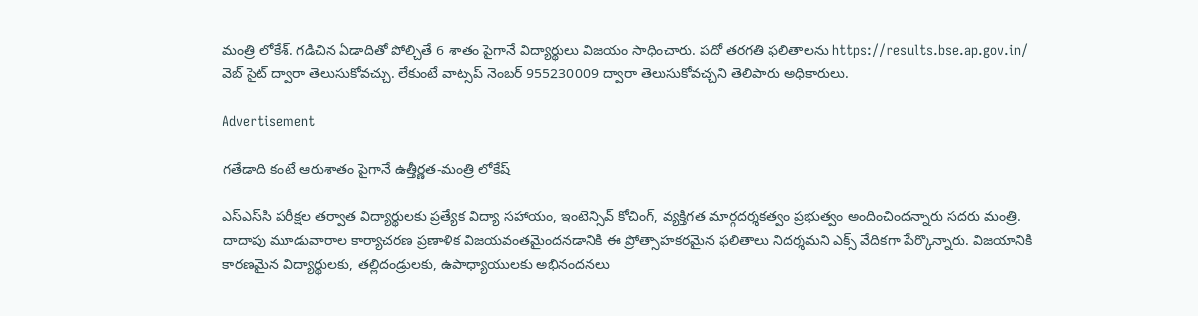మంత్రి లోకేశ్‌. గడిచిన ఏడాదితో పోల్చితే 6 శాతం పైగానే విద్యార్థులు విజయం సాధించారు. పదో తరగతి ఫలితాలను https://results.bse.ap.gov.in/ వెబ్ సైట్ ద్వారా తెలుసుకోవచ్చు. లేకుంటే వాట్సప్ నెంబర్ 955230009 ద్వారా తెలుసుకోవచ్చని తెలిపారు అధికారులు.

Advertisement

గతేడాది కంటే ఆరుశాతం పైగానే ఉత్తీర్ణత-మంత్రి లోకేష్

ఎస్‌ఎస్‌సి పరీక్షల తర్వాత విద్యార్థులకు ప్రత్యేక విద్యా సహాయం, ఇంటెన్సివ్ కోచింగ్, వ్యక్తిగత మార్గదర్శకత్వం ప్రభుత్వం అందించిందన్నారు సదరు మంత్రి. దాదాపు మూడువారాల కార్యాచరణ ప్రణాళిక విజయవంతమైందనడానికి ఈ ప్రోత్సాహకరమైన ఫలితాలు నిదర్శమని ఎక్స్ వేదికగా పేర్కొన్నారు. విజయానికి కారణమైన విద్యార్థులకు, తల్లిదండ్రులకు, ఉపాధ్యాయులకు అభినందనలు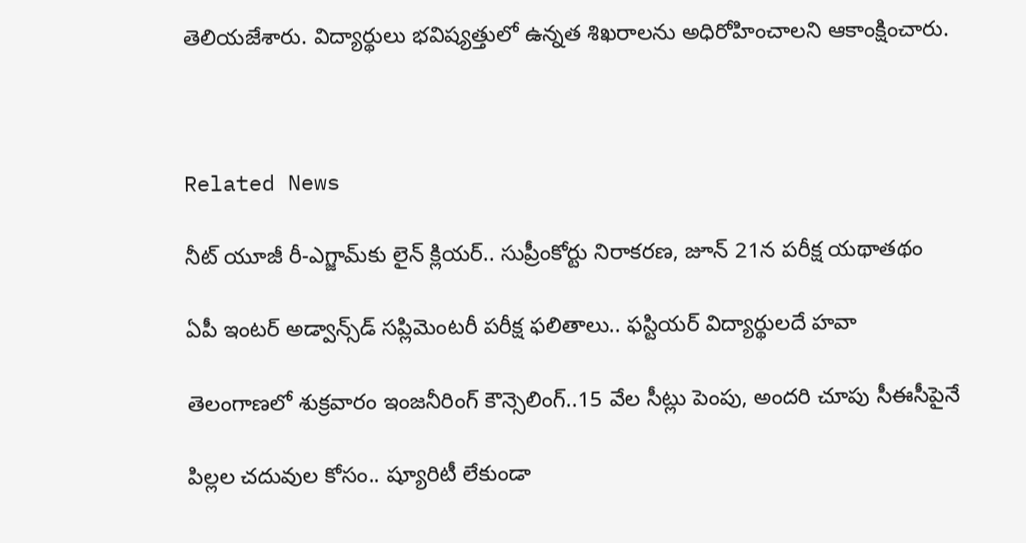తెలియజేశారు. విద్యార్థులు భవిష్యత్తులో ఉన్నత శిఖరాలను అధిరోహించాలని ఆకాంక్షించారు.



Related News

నీట్ యూజీ రీ-ఎగ్జామ్‌కు లైన్‌ క్లియర్‌.. సుప్రీంకోర్టు నిరాకరణ, జూన్‌ 21న పరీక్ష యథాతథం

ఏపీ ఇంటర్ అడ్వాన్స్‌డ్ సప్లిమెంటరీ పరీక్ష ఫలితాలు.. ఫస్టియర్ విద్యార్థులదే హవా

తెలంగాణలో శుక్రవారం ఇంజనీరింగ్ కౌన్సెలింగ్..15 వేల సీట్లు పెంపు, అందరి చూపు సీఈసీపైనే

పిల్లల చదువుల కోసం.. ష్యూరిటీ లేకుండా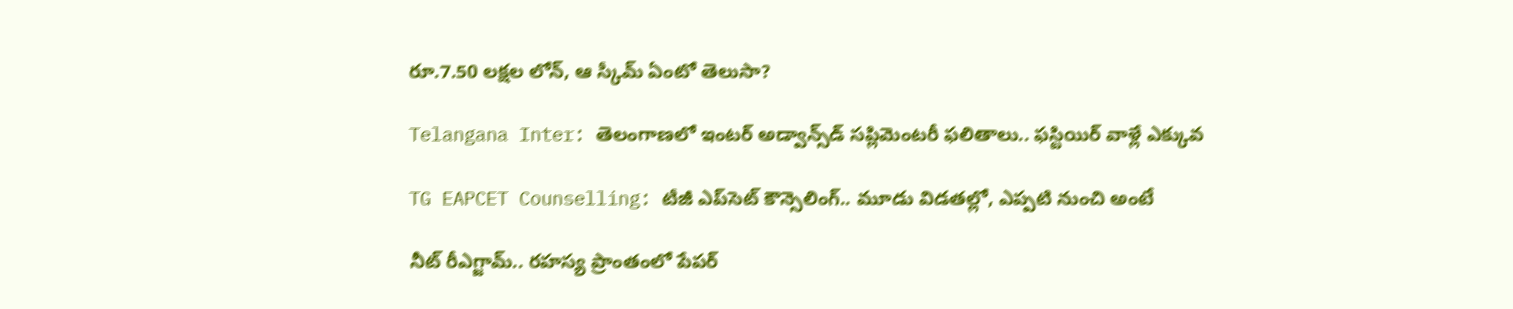రూ.7.50 లక్షల లోన్, ఆ స్కీమ్ ఏంటో తెలుసా?

Telangana Inter: తెలంగాణలో ఇంటర్ అడ్వాన్స్‌డ్ సప్లిమెంటరీ ఫలితాలు.. ఫస్టియిర్ వాళ్లే ఎక్కువ

TG EAPCET Counselling: టీజీ ఎప్‌సెట్‌ కౌన్సెలింగ్‌.. మూడు విడతల్లో, ఎప్పటి నుంచి అంటే

నీట్ రీఎగ్జామ్.. రహస్య ప్రాంతంలో పేపర్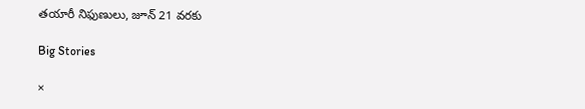తయారీ నిఫుణులు, జూన్ 21 వరకు

Big Stories

×